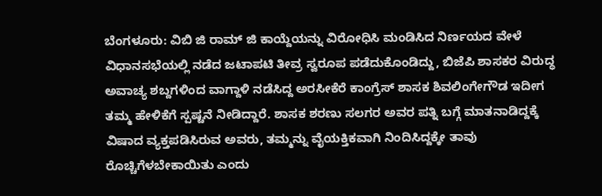ಬೆಂಗಳೂರು: ವಿಬಿ ಜಿ ರಾಮ್ ಜಿ ಕಾಯ್ದೆಯನ್ನು ವಿರೋಧಿಸಿ ಮಂಡಿಸಿದ ನಿರ್ಣಯದ ವೇಳೆ ವಿಧಾನಸಭೆಯಲ್ಲಿ ನಡೆದ ಜಟಾಪಟಿ ತೀವ್ರ ಸ್ವರೂಪ ಪಡೆದುಕೊಂಡಿದ್ದು, ಬಿಜೆಪಿ ಶಾಸಕರ ವಿರುದ್ಧ ಅವಾಚ್ಯ ಶಬ್ದಗಳಿಂದ ವಾಗ್ದಾಳಿ ನಡೆಸಿದ್ದ ಅರಸೀಕೆರೆ ಕಾಂಗ್ರೆಸ್ ಶಾಸಕ ಶಿವಲಿಂಗೇಗೌಡ ಇದೀಗ ತಮ್ಮ ಹೇಳಿಕೆಗೆ ಸ್ಪಷ್ಟನೆ ನೀಡಿದ್ದಾರೆ. ಶಾಸಕ ಶರಣು ಸಲಗರ ಅವರ ಪತ್ನಿ ಬಗ್ಗೆ ಮಾತನಾಡಿದ್ದಕ್ಕೆ ವಿಷಾದ ವ್ಯಕ್ತಪಡಿಸಿರುವ ಅವರು, ತಮ್ಮನ್ನು ವೈಯಕ್ತಿಕವಾಗಿ ನಿಂದಿಸಿದ್ದಕ್ಕೇ ತಾವು ರೊಚ್ಚಿಗೆಳಬೇಕಾಯಿತು ಎಂದು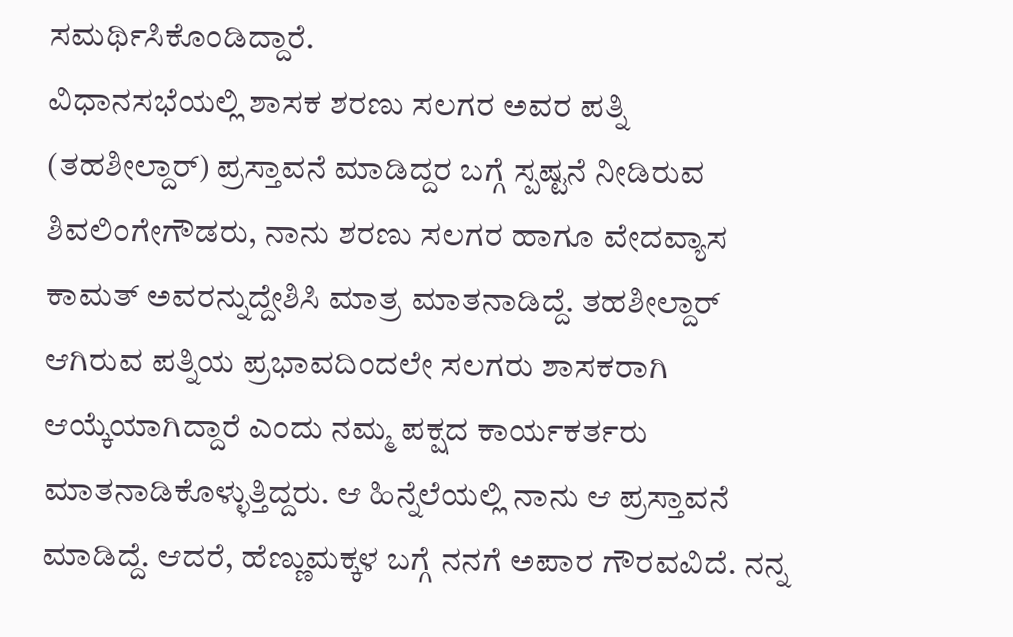ಸಮರ್ಥಿಸಿಕೊಂಡಿದ್ದಾರೆ.
ವಿಧಾನಸಭೆಯಲ್ಲಿ ಶಾಸಕ ಶರಣು ಸಲಗರ ಅವರ ಪತ್ನಿ (ತಹಶೀಲ್ದಾರ್) ಪ್ರಸ್ತಾವನೆ ಮಾಡಿದ್ದರ ಬಗ್ಗೆ ಸ್ಪಷ್ಟನೆ ನೀಡಿರುವ ಶಿವಲಿಂಗೇಗೌಡರು, ನಾನು ಶರಣು ಸಲಗರ ಹಾಗೂ ವೇದವ್ಯಾಸ ಕಾಮತ್ ಅವರನ್ನುದ್ದೇಶಿಸಿ ಮಾತ್ರ ಮಾತನಾಡಿದ್ದೆ. ತಹಶೀಲ್ದಾರ್ ಆಗಿರುವ ಪತ್ನಿಯ ಪ್ರಭಾವದಿಂದಲೇ ಸಲಗರು ಶಾಸಕರಾಗಿ ಆಯ್ಕೆಯಾಗಿದ್ದಾರೆ ಎಂದು ನಮ್ಮ ಪಕ್ಷದ ಕಾರ್ಯಕರ್ತರು ಮಾತನಾಡಿಕೊಳ್ಳುತ್ತಿದ್ದರು. ಆ ಹಿನ್ನೆಲೆಯಲ್ಲಿ ನಾನು ಆ ಪ್ರಸ್ತಾವನೆ ಮಾಡಿದ್ದೆ. ಆದರೆ, ಹೆಣ್ಣುಮಕ್ಕಳ ಬಗ್ಗೆ ನನಗೆ ಅಪಾರ ಗೌರವವಿದೆ. ನನ್ನ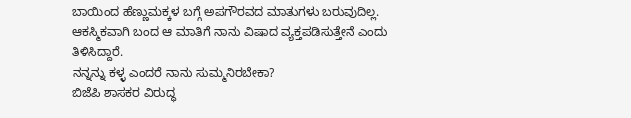ಬಾಯಿಂದ ಹೆಣ್ಣುಮಕ್ಕಳ ಬಗ್ಗೆ ಅಪಗೌರವದ ಮಾತುಗಳು ಬರುವುದಿಲ್ಲ. ಆಕಸ್ಮಿಕವಾಗಿ ಬಂದ ಆ ಮಾತಿಗೆ ನಾನು ವಿಷಾದ ವ್ಯಕ್ತಪಡಿಸುತ್ತೇನೆ ಎಂದು ತಿಳಿಸಿದ್ದಾರೆ.
ನನ್ನನ್ನು ಕಳ್ಳ ಎಂದರೆ ನಾನು ಸುಮ್ಮನಿರಬೇಕಾ?
ಬಿಜೆಪಿ ಶಾಸಕರ ವಿರುದ್ಧ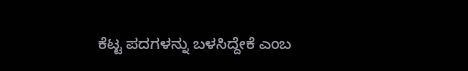ಕೆಟ್ಟ ಪದಗಳನ್ನು ಬಳಸಿದ್ದೇಕೆ ಎಂಬ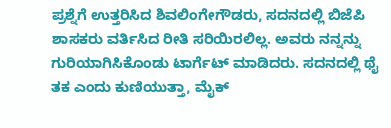ಪ್ರಶ್ನೆಗೆ ಉತ್ತರಿಸಿದ ಶಿವಲಿಂಗೇಗೌಡರು, ಸದನದಲ್ಲಿ ಬಿಜೆಪಿ ಶಾಸಕರು ವರ್ತಿಸಿದ ರೀತಿ ಸರಿಯಿರಲಿಲ್ಲ. ಅವರು ನನ್ನನ್ನು ಗುರಿಯಾಗಿಸಿಕೊಂಡು ಟಾರ್ಗೆಟ್ ಮಾಡಿದರು. ಸದನದಲ್ಲಿ ಥೈ ತಕ ಎಂದು ಕುಣಿಯುತ್ತಾ, ಮೈಕ್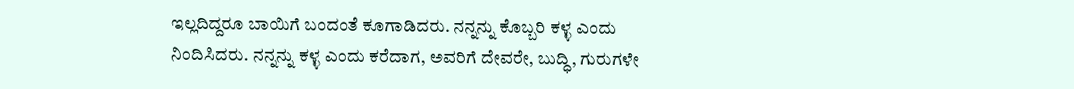ಇಲ್ಲದಿದ್ದರೂ ಬಾಯಿಗೆ ಬಂದಂತೆ ಕೂಗಾಡಿದರು. ನನ್ನನ್ನು ಕೊಬ್ಬರಿ ಕಳ್ಳ ಎಂದು ನಿಂದಿಸಿದರು. ನನ್ನನ್ನು ಕಳ್ಳ ಎಂದು ಕರೆದಾಗ, ಅವರಿಗೆ ದೇವರೇ, ಬುದ್ಧಿ, ಗುರುಗಳೇ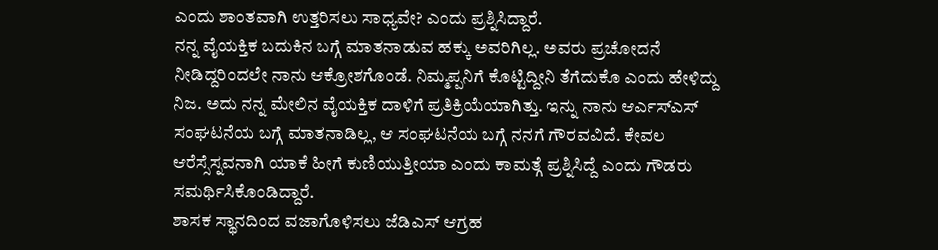ಎಂದು ಶಾಂತವಾಗಿ ಉತ್ತರಿಸಲು ಸಾಧ್ಯವೇ? ಎಂದು ಪ್ರಶ್ನಿಸಿದ್ದಾರೆ.
ನನ್ನ ವೈಯಕ್ತಿಕ ಬದುಕಿನ ಬಗ್ಗೆ ಮಾತನಾಡುವ ಹಕ್ಕು ಅವರಿಗಿಲ್ಲ. ಅವರು ಪ್ರಚೋದನೆ ನೀಡಿದ್ದರಿಂದಲೇ ನಾನು ಆಕ್ರೋಶಗೊಂಡೆ. ನಿಮ್ಮಪ್ಪನಿಗೆ ಕೊಟ್ಟಿದ್ದೀನಿ ತೆಗೆದುಕೊ ಎಂದು ಹೇಳಿದ್ದು ನಿಜ. ಅದು ನನ್ನ ಮೇಲಿನ ವೈಯಕ್ತಿಕ ದಾಳಿಗೆ ಪ್ರತಿಕ್ರಿಯೆಯಾಗಿತ್ತು. ಇನ್ನು ನಾನು ಆರ್ಎಸ್ಎಸ್ ಸಂಘಟನೆಯ ಬಗ್ಗೆ ಮಾತನಾಡಿಲ್ಲ, ಆ ಸಂಘಟನೆಯ ಬಗ್ಗೆ ನನಗೆ ಗೌರವವಿದೆ. ಕೇವಲ ಆರೆಸ್ಸೆಸ್ನವನಾಗಿ ಯಾಕೆ ಹೀಗೆ ಕುಣಿಯುತ್ತೀಯಾ ಎಂದು ಕಾಮತ್ಗೆ ಪ್ರಶ್ನಿಸಿದ್ದೆ ಎಂದು ಗೌಡರು ಸಮರ್ಥಿಸಿಕೊಂಡಿದ್ದಾರೆ.
ಶಾಸಕ ಸ್ಥಾನದಿಂದ ವಜಾಗೊಳಿಸಲು ಜೆಡಿಎಸ್ ಆಗ್ರಹ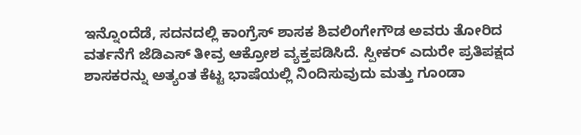ಇನ್ನೊಂದೆಡೆ, ಸದನದಲ್ಲಿ ಕಾಂಗ್ರೆಸ್ ಶಾಸಕ ಶಿವಲಿಂಗೇಗೌಡ ಅವರು ತೋರಿದ ವರ್ತನೆಗೆ ಜೆಡಿಎಸ್ ತೀವ್ರ ಆಕ್ರೋಶ ವ್ಯಕ್ತಪಡಿಸಿದೆ. ಸ್ಪೀಕರ್ ಎದುರೇ ಪ್ರತಿಪಕ್ಷದ ಶಾಸಕರನ್ನು ಅತ್ಯಂತ ಕೆಟ್ಟ ಭಾಷೆಯಲ್ಲಿ ನಿಂದಿಸುವುದು ಮತ್ತು ಗೂಂಡಾ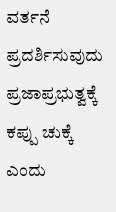ವರ್ತನೆ ಪ್ರದರ್ಶಿಸುವುದು ಪ್ರಜಾಪ್ರಭುತ್ವಕ್ಕೆ ಕಪ್ಪು ಚುಕ್ಕೆ ಎಂದು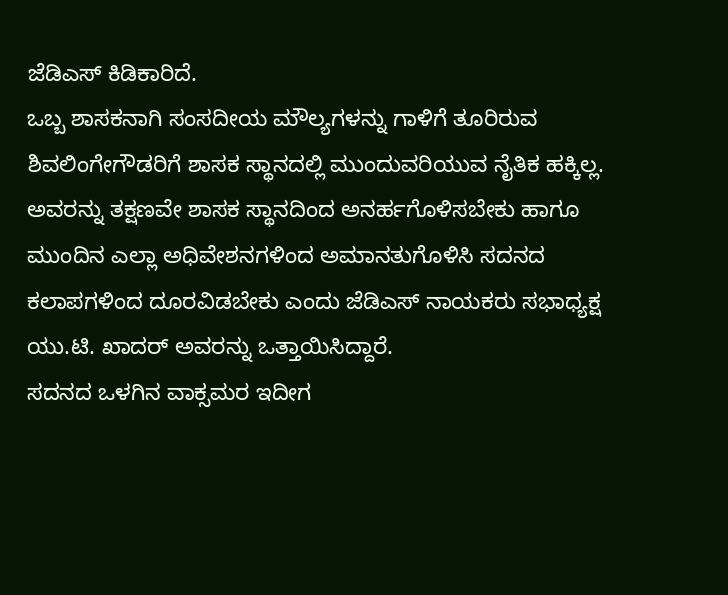ಜೆಡಿಎಸ್ ಕಿಡಿಕಾರಿದೆ.
ಒಬ್ಬ ಶಾಸಕನಾಗಿ ಸಂಸದೀಯ ಮೌಲ್ಯಗಳನ್ನು ಗಾಳಿಗೆ ತೂರಿರುವ ಶಿವಲಿಂಗೇಗೌಡರಿಗೆ ಶಾಸಕ ಸ್ಥಾನದಲ್ಲಿ ಮುಂದುವರಿಯುವ ನೈತಿಕ ಹಕ್ಕಿಲ್ಲ. ಅವರನ್ನು ತಕ್ಷಣವೇ ಶಾಸಕ ಸ್ಥಾನದಿಂದ ಅನರ್ಹಗೊಳಿಸಬೇಕು ಹಾಗೂ ಮುಂದಿನ ಎಲ್ಲಾ ಅಧಿವೇಶನಗಳಿಂದ ಅಮಾನತುಗೊಳಿಸಿ ಸದನದ ಕಲಾಪಗಳಿಂದ ದೂರವಿಡಬೇಕು ಎಂದು ಜೆಡಿಎಸ್ ನಾಯಕರು ಸಭಾಧ್ಯಕ್ಷ ಯು.ಟಿ. ಖಾದರ್ ಅವರನ್ನು ಒತ್ತಾಯಿಸಿದ್ದಾರೆ.
ಸದನದ ಒಳಗಿನ ವಾಕ್ಸಮರ ಇದೀಗ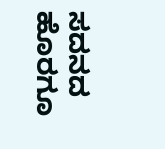ಸದನದ ಹೊರಗೂ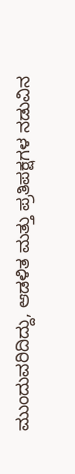ಮುಂದುವರಿದಿದ್ದು, ಆಡಳಿತ ಮತ್ತು ಪ್ರತಿಪಕ್ಷಗಳ ನಡುವಿನ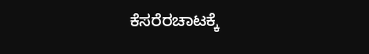ಕೆಸರೆರಚಾಟಕ್ಕೆ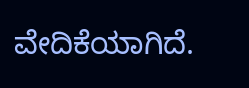ವೇದಿಕೆಯಾಗಿದೆ.